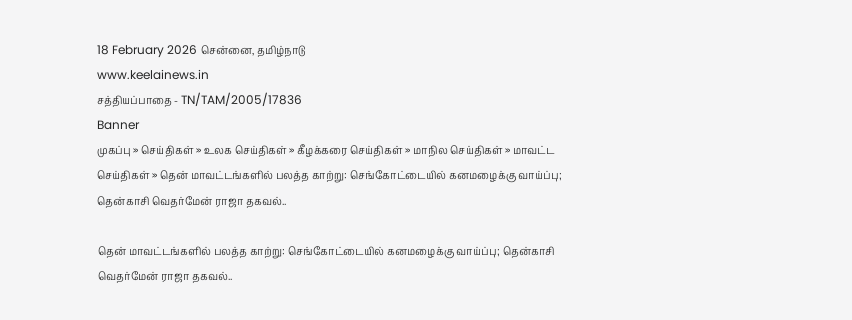18 February 2026 சென்னை, தமிழ்நாடு
www.keelainews.in
சத்தியப்பாதை - TN/TAM/2005/17836
Banner
முகப்பு » செய்திகள் » உலக செய்திகள் » கீழக்கரை செய்திகள் » மாநில செய்திகள் » மாவட்ட செய்திகள் » தென் மாவட்டங்களில் பலத்த காற்று: செங்கோட்டையில் கனமழைக்கு வாய்ப்பு; தென்காசி வெதர்மேன் ராஜா தகவல்..

தென் மாவட்டங்களில் பலத்த காற்று: செங்கோட்டையில் கனமழைக்கு வாய்ப்பு; தென்காசி வெதர்மேன் ராஜா தகவல்..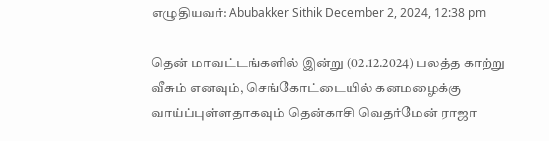எழுதியவர்: Abubakker Sithik December 2, 2024, 12:38 pm

தென் மாவட்டங்களில் இன்று (02.12.2024) பலத்த காற்று வீசும் எனவும், செங்கோட்டையில் கனமழைக்கு வாய்ப்புள்ளதாகவும் தென்காசி வெதர்மேன் ராஜா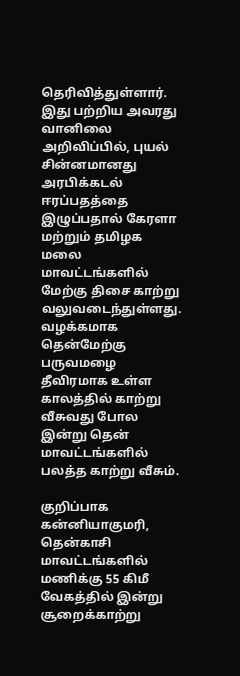தெரிவித்துள்ளார். இது பற்றிய அவரது வானிலை அறிவிப்பில், புயல் சின்னமானது அரபிக்கடல் ஈரப்பதத்தை இழுப்பதால் கேரளா மற்றும் தமிழக மலை மாவட்டங்களில் மேற்கு திசை காற்று வலுவடைந்துள்ளது. வழக்கமாக தென்மேற்கு பருவமழை தீவிரமாக உள்ள காலத்தில் காற்று வீசுவது போல இன்று தென் மாவட்டங்களில் பலத்த காற்று வீசும்.

குறிப்பாக கன்னியாகுமரி, தென்காசி மாவட்டங்களில் மணிக்கு 55 கிமீ வேகத்தில் இன்று சூறைக்காற்று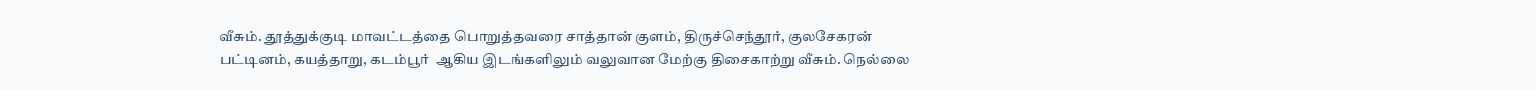வீசும். தூத்துக்குடி மாவட்டத்தை பொறுத்தவரை சாத்தான் குளம், திருச்செந்தூர், குலசேகரன் பட்டினம், கயத்தாறு, கடம்பூர்  ஆகிய இடங்களிலும் வலுவான மேற்கு திசைகாற்று வீசும். நெல்லை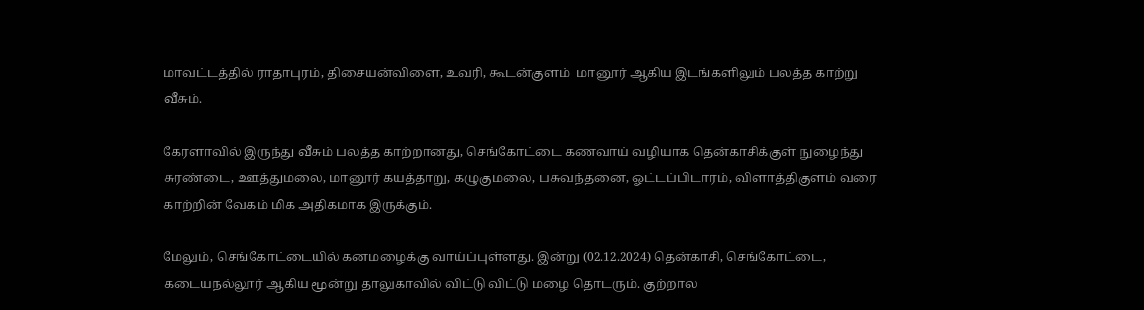மாவட்டத்தில் ராதாபுரம், திசையன்விளை, உவரி, கூடன்குளம்  மானூர் ஆகிய இடங்களிலும் பலத்த காற்று வீசும்.

கேரளாவில் இருந்து வீசும் பலத்த காற்றானது, செங்கோட்டை கணவாய் வழியாக தென்காசிக்குள் நுழைந்து சுரண்டை, ஊத்துமலை, மானூர் கயத்தாறு, கழுகுமலை, பசுவந்தனை, ஓட்டப்பிடாரம், விளாத்திகுளம் வரை காற்றின் வேகம் மிக அதிகமாக இருக்கும்.

மேலும், செங்கோட்டையில் கனமழைக்கு வாய்ப்புள்ளது. இன்று (02.12.2024) தென்காசி, செங்கோட்டை, கடையநல்லூர் ஆகிய மூன்று தாலுகாவில் விட்டு விட்டு மழை தொடரும். குற்றால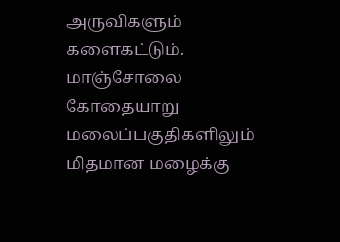அருவிகளும் களைகட்டும். மாஞ்சோலை கோதையாறு மலைப்பகுதிகளிலும் மிதமான மழைக்கு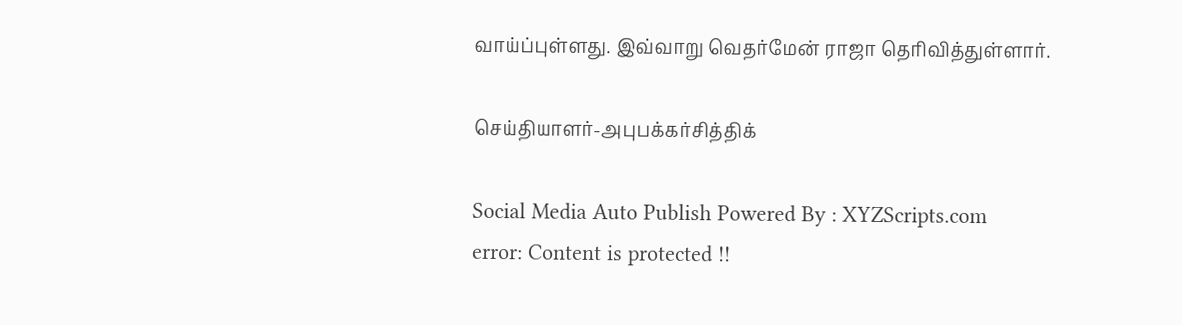வாய்ப்புள்ளது. இவ்வாறு வெதர்மேன் ராஜா தெரிவித்துள்ளார்.

செய்தியாளர்-அபுபக்கர்சித்திக்

Social Media Auto Publish Powered By : XYZScripts.com
error: Content is protected !!